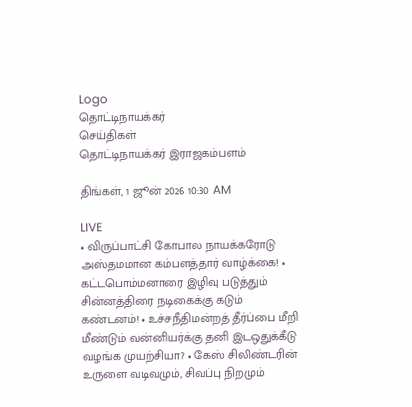Logo
தொட்டிநாயக்கர்
செய்திகள்
தொட்டிநாயக்கர் இராஜகம்பளம்

திங்கள், 1 ஜூன் 2026 10:30 AM

LIVE
• விருப்பாட்சி கோபால நாயக்கரோடு அஸ்தமமான கம்பளத்தார் வாழ்க்கை! • கட்டபொம்மனாரை இழிவு படுத்தும் சின்னத்திரை நடிகைக்கு கடும் கண்டனம்! • உச்சநீதிமன்றத் தீர்ப்பை மீறி மீண்டும் வன்னியர்க்கு தனி இடஒதுக்கீடு வழங்க முயற்சியா? • கேஸ் சிலிண்டரின் உருளை வடிவமும், சிவப்பு நிறமும்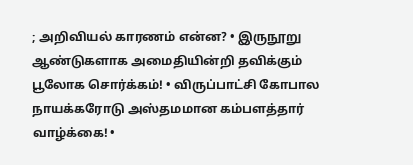; அறிவியல் காரணம் என்ன? • இருநூறு ஆண்டுகளாக அமைதியின்றி தவிக்கும் பூலோக சொர்க்கம்! • விருப்பாட்சி கோபால நாயக்கரோடு அஸ்தமமான கம்பளத்தார் வாழ்க்கை! •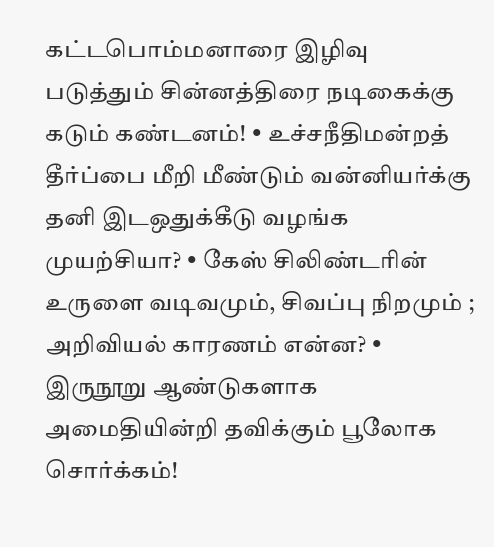கட்டபொம்மனாரை இழிவு படுத்தும் சின்னத்திரை நடிகைக்கு கடும் கண்டனம்! • உச்சநீதிமன்றத் தீர்ப்பை மீறி மீண்டும் வன்னியர்க்கு தனி இடஒதுக்கீடு வழங்க முயற்சியா? • கேஸ் சிலிண்டரின் உருளை வடிவமும், சிவப்பு நிறமும் ; அறிவியல் காரணம் என்ன? • இருநூறு ஆண்டுகளாக அமைதியின்றி தவிக்கும் பூலோக சொர்க்கம்!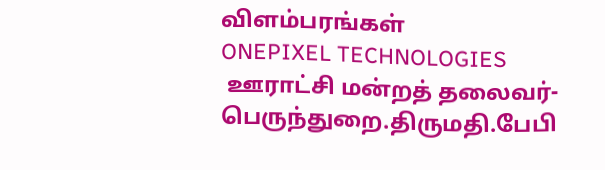விளம்பரங்கள்
ONEPIXEL TECHNOLOGIES
 ஊராட்சி மன்றத் தலைவர்- பெருந்துறை.திருமதி.பேபி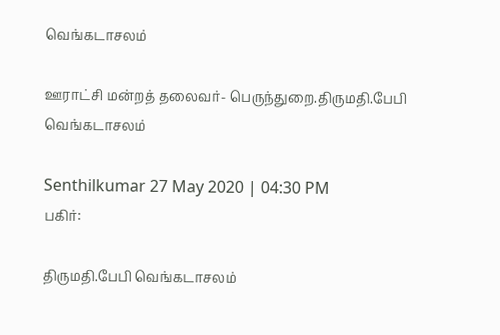வெங்கடாசலம்

ஊராட்சி மன்றத் தலைவர்- பெருந்துறை.திருமதி.பேபி வெங்கடாசலம்

Senthilkumar 27 May 2020 | 04:30 PM
பகிர்:

திருமதி.பேபி வெங்கடாசலம்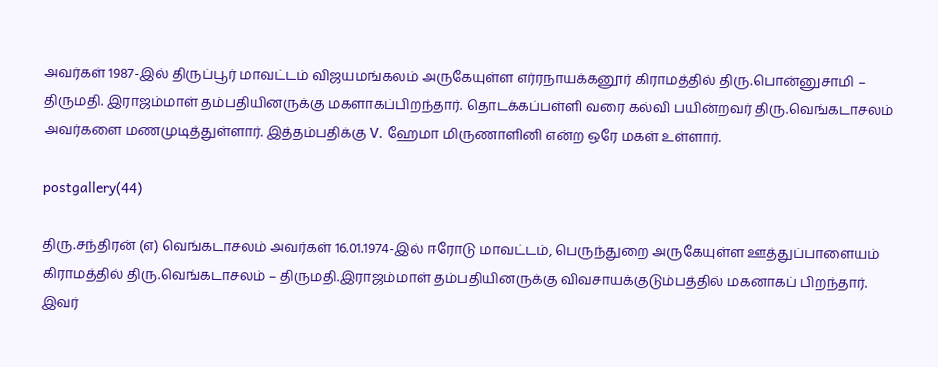அவர்கள் 1987-இல் திருப்பூர் மாவட்டம் விஜயமங்கலம் அருகேயுள்ள எர்ரநாயக்கனூர் கிராமத்தில் திரு.பொன்னுசாமி – திருமதி. இராஜம்மாள் தம்பதியினருக்கு மகளாகப்பிறந்தார். தொடக்கப்பள்ளி வரை கல்வி பயின்றவர் திரு.வெங்கடாசலம் அவர்களை மணமுடித்துள்ளார். இத்தம்பதிக்கு V. ஹேமா மிருணாளினி என்ற ஒரே மகள் உள்ளார்.

postgallery(44)

திரு.சந்திரன் (எ) வெங்கடாசலம் அவர்கள் 16.01.1974-இல் ஈரோடு மாவட்டம், பெருந்துறை அருகேயுள்ள ஊத்துப்பாளையம் கிராமத்தில் திரு.வெங்கடாசலம் – திருமதி.இராஜம்மாள் தம்பதியினருக்கு விவசாயக்குடும்பத்தில் மகனாகப் பிறந்தார். இவர்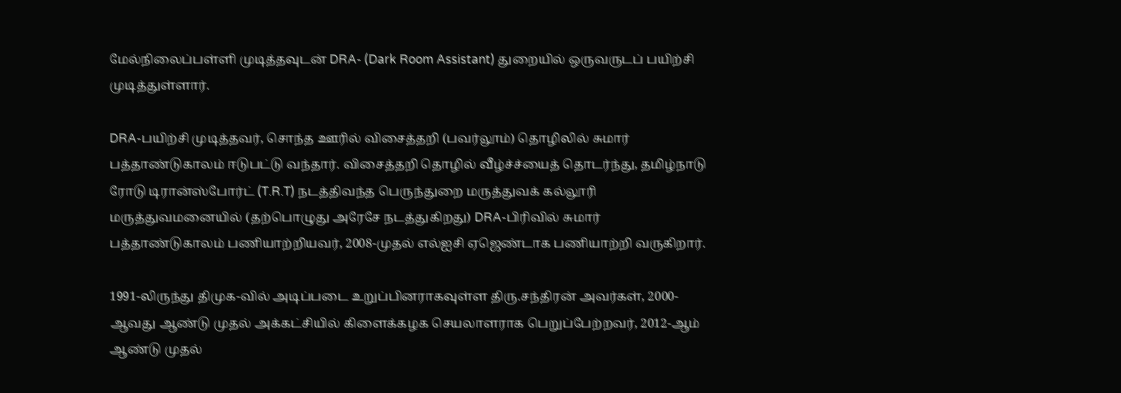மேல்நிலைப்பள்ளி முடித்தவுடன் DRA- (Dark Room Assistant) துறையில் ஒருவருடப் பயிற்சி முடித்துள்ளார்.

DRA-பயிற்சி முடித்தவர், சொந்த ஊரில் விசைத்தறி (பவர்லூம்) தொழிலில் சுமார் பத்தாண்டுகாலம் ஈடுபட்டு வந்தார். விசைத்தறி தொழில் வீழ்ச்ச்யைத் தொடர்ந்து, தமிழ்நாடு ரோடு டிரான்ஸ்போர்ட் (T.R.T) நடத்திவந்த பெருந்துறை மருத்துவக் கல்லூரி மருத்துவமனையில் (தற்பொழுது அரேசே நடத்துகிறது) DRA-பிரிவில் சுமார் பத்தாண்டுகாலம் பணியாற்றியவர், 2008-முதல் எல்ஐசி ஏஜெண்டாக பணியாற்றி வருகிறார்.

1991-லிருந்து திமுக-வில் அடிப்படை உறுப்பினராகவுள்ள திரு.சந்திரன் அவர்கள், 2000-ஆவது ஆண்டு முதல் அக்கட்சியில் கிளைக்கழக செயலாளராக பெறுப்பேற்றவர், 2012-ஆம் ஆண்டு முதல்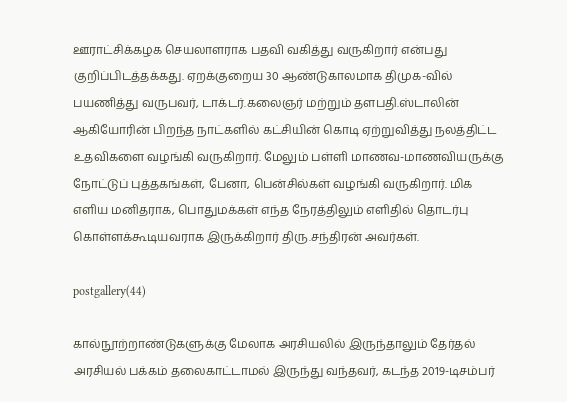ஊராட்சிக்கழக செயலாளராக பதவி வகித்து வருகிறார் என்பது குறிப்பிடத்தக்கது. ஏறக்குறைய 30 ஆண்டுகாலமாக திமுக-வில் பயணித்து வருபவர், டாக்டர்.கலைஞர் மற்றும் தளபதி.ஸ்டாலின் ஆகியோரின் பிறந்த நாட்களில் கட்சியின் கொடி ஏற்றுவித்து நலத்திட்ட உதவிகளை வழங்கி வருகிறார். மேலும் பள்ளி மாணவ-மாணவியருக்கு நோட்டுப் புத்தகங்கள், பேனா, பென்சில்கள் வழங்கி வருகிறார். மிக எளிய மனிதராக, பொதுமக்கள் எந்த நேரத்திலும் எளிதில் தொடர்பு கொள்ளக்கூடியவராக இருக்கிறார் திரு.சந்திரன் அவர்கள்.

postgallery(44)

கால்நூற்றாண்டுகளுக்கு மேலாக அரசியலில் இருந்தாலும் தேர்தல் அரசியல் பக்கம் தலைகாட்டாமல் இருந்து வந்தவர், கடந்த 2019-டிசம்பர்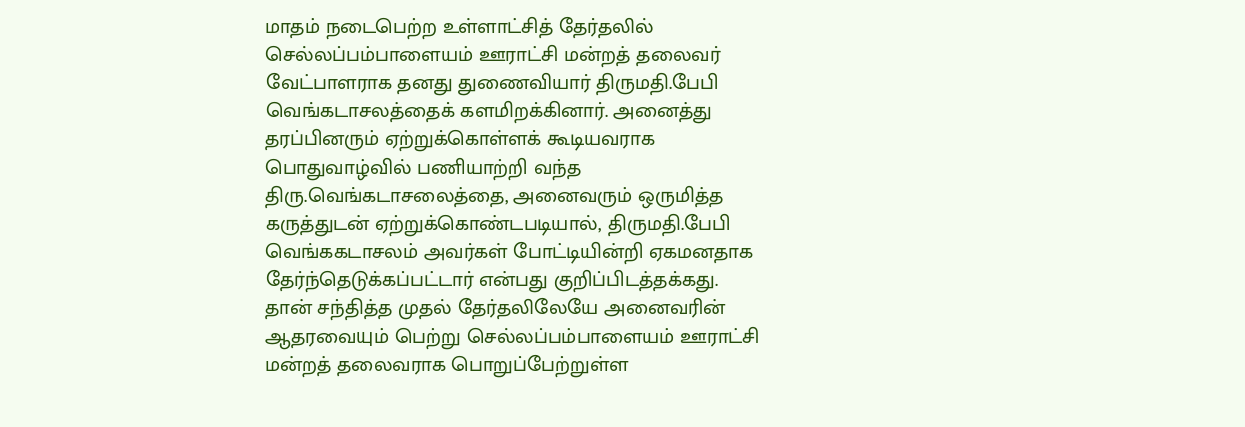மாதம் நடைபெற்ற உள்ளாட்சித் தேர்தலில் செல்லப்பம்பாளையம் ஊராட்சி மன்றத் தலைவர் வேட்பாளராக தனது துணைவியார் திருமதி.பேபி வெங்கடாசலத்தைக் களமிறக்கினார். அனைத்து தரப்பினரும் ஏற்றுக்கொள்ளக் கூடியவராக பொதுவாழ்வில் பணியாற்றி வந்த திரு.வெங்கடாசலைத்தை, அனைவரும் ஒருமித்த கருத்துடன் ஏற்றுக்கொண்டபடியால், திருமதி.பேபி வெங்ககடாசலம் அவர்கள் போட்டியின்றி ஏகமனதாக தேர்ந்தெடுக்கப்பட்டார் என்பது குறிப்பிடத்தக்கது. தான் சந்தித்த முதல் தேர்தலிலேயே அனைவரின் ஆதரவையும் பெற்று செல்லப்பம்பாளையம் ஊராட்சி மன்றத் தலைவராக பொறுப்பேற்றுள்ள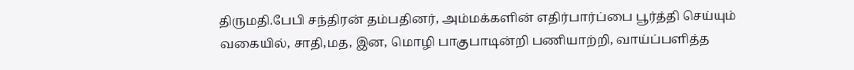திருமதி.பேபி சந்திரன் தம்பதினர், அம்மக்களின் எதிர்பார்ப்பை பூர்த்தி செய்யும் வகையில், சாதி,மத, இன, மொழி பாகுபாடின்றி பணியாற்றி, வாய்ப்பளித்த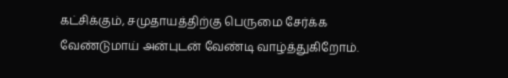கட்சிக்கும், சமுதாயத்திற்கு பெருமை சேர்க்க வேண்டுமாய் அன்புடன் வேண்டி வாழ்த்துகிறோம்.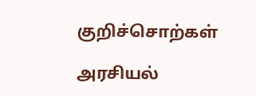குறிச்சொற்கள்

அரசியல்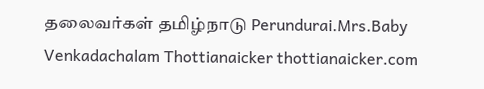தலைவர்கள் தமிழ்நாடு Perundurai.Mrs.Baby Venkadachalam Thottianaicker thottianaicker.com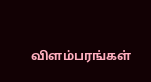விளம்பரங்கள்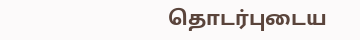தொடர்புடைய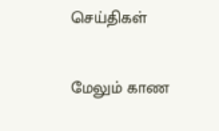செய்திகள்

மேலும் காண